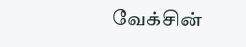வேக்சின்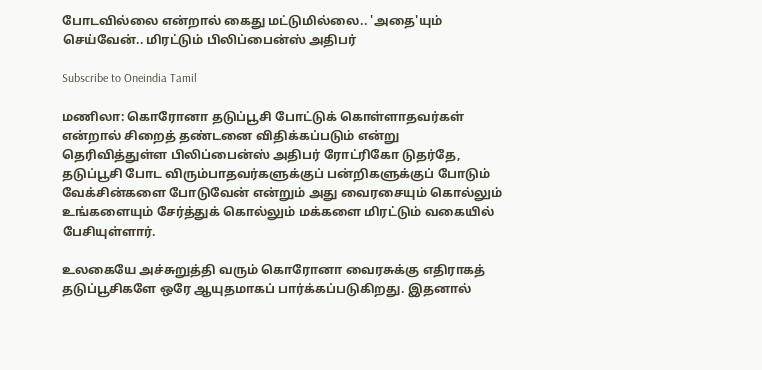போடவில்லை என்றால் கைது மட்டுமில்லை.. 'அதை'யும் செய்வேன்.. மிரட்டும் பிலிப்பைன்ஸ் அதிபர்

Subscribe to Oneindia Tamil

மணிலா: கொரோனா தடுப்பூசி போட்டுக் கொள்ளாதவர்கள் என்றால் சிறைத் தண்டனை விதிக்கப்படும் என்று தெரிவித்துள்ள பிலிப்பைன்ஸ் அதிபர் ரோட்ரிகோ டுதர்தே, தடுப்பூசி போட விரும்பாதவர்களுக்குப் பன்றிகளுக்குப் போடும் வேக்சின்களை போடுவேன் என்றும் அது வைரசையும் கொல்லும் உங்களையும் சேர்த்துக் கொல்லும் மக்களை மிரட்டும் வகையில் பேசியுள்ளார்.

உலகையே அச்சுறுத்தி வரும் கொரோனா வைரசுக்கு எதிராகத் தடுப்பூசிகளே ஒரே ஆயுதமாகப் பார்க்கப்படுகிறது. இதனால்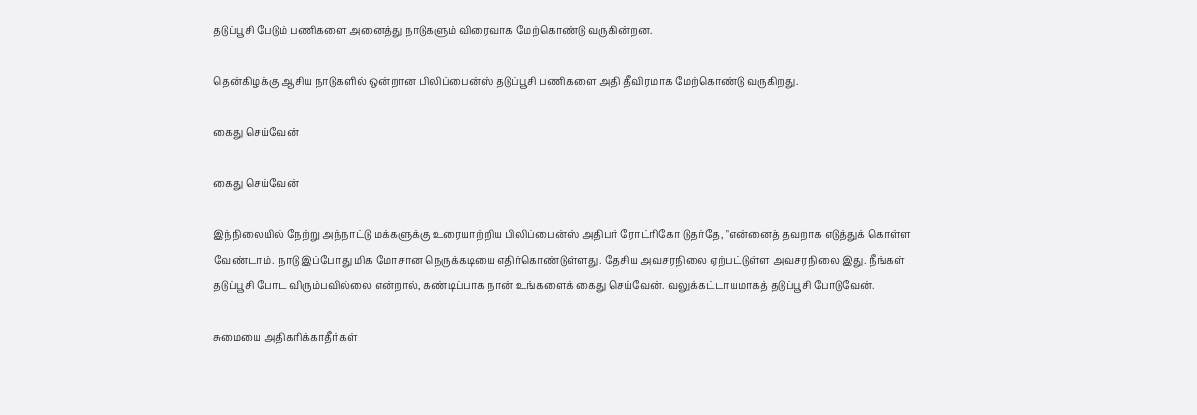தடுப்பூசி பேடும் பணிகளை அனைத்து நாடுகளும் விரைவாக மேற்கொண்டு வருகின்றன.

தென்கிழக்கு ஆசிய நாடுகளில் ஒன்றான பிலிப்பைன்ஸ் தடுப்பூசி பணிகளை அதி தீவிரமாக மேற்கொண்டு வருகிறது.

கைது செய்வேன்

கைது செய்வேன்

இந்நிலையில் நேற்று அந்நாட்டு மக்களுக்கு உரையாற்றிய பிலிப்பைன்ஸ் அதிபர் ரோட்ரிகோ டுதர்தே, "என்னைத் தவறாக எடுத்துக் கொள்ள வேண்டாம். நாடு இப்போது மிக மோசான நெருக்கடியை எதிர்கொண்டுள்ளது. தேசிய அவசரநிலை ஏற்பட்டுள்ள அவசரநிலை இது. நீங்கள் தடுப்பூசி போட விரும்பவில்லை என்றால், கண்டிப்பாக நான் உங்களைக் கைது செய்வேன். வலுக்கட்டாயமாகத் தடுப்பூசி போடுவேன்.

சுமையை அதிகரிக்காதீர்கள்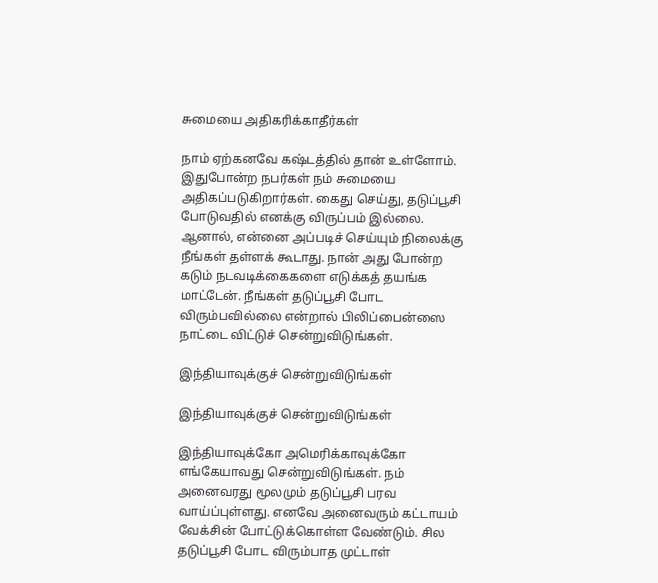சுமையை அதிகரிக்காதீர்கள்

நாம் ஏற்கனவே கஷ்டத்தில் தான் உள்ளோம். இதுபோன்ற நபர்கள் நம் சுமையை அதிகப்படுகிறார்கள். கைது செய்து, தடுப்பூசி போடுவதில் எனக்கு விருப்பம் இல்லை. ஆனால், என்னை அப்படிச் செய்யும் நிலைக்கு நீங்கள் தள்ளக் கூடாது. நான் அது போன்ற கடும் நடவடிக்கைகளை எடுக்கத் தயங்க மாட்டேன். நீங்கள் தடுப்பூசி போட விரும்பவில்லை என்றால் பிலிப்பைன்ஸை நாட்டை விட்டுச் சென்றுவிடுங்கள்.

இந்தியாவுக்குச் சென்றுவிடுங்கள்

இந்தியாவுக்குச் சென்றுவிடுங்கள்

இந்தியாவுக்கோ அமெரிக்காவுக்கோ எங்கேயாவது சென்றுவிடுங்கள். நம் அனைவரது மூலமும் தடுப்பூசி பரவ வாய்ப்புள்ளது. எனவே அனைவரும் கட்டாயம் வேக்சின் போட்டுக்கொள்ள வேண்டும். சில தடுப்பூசி போட விரும்பாத முட்டாள்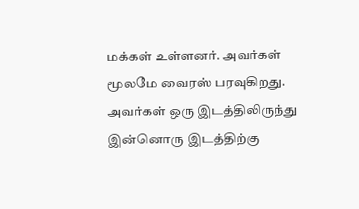மக்கள் உள்ளனர். அவர்கள் மூலமே வைரஸ் பரவுகிறது. அவர்கள் ஒரு இடத்திலிருந்து இன்னொரு இடத்திற்கு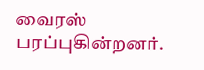வைரஸ் பரப்புகின்றனர்.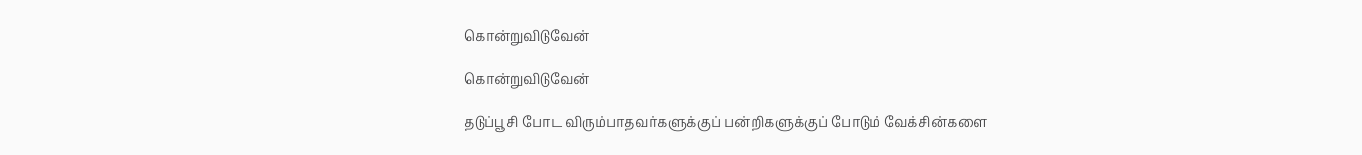கொன்றுவிடுவேன்

கொன்றுவிடுவேன்

தடுப்பூசி போட விரும்பாதவர்களுக்குப் பன்றிகளுக்குப் போடும் வேக்சின்களை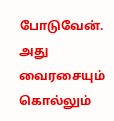போடுவேன். அது வைரசையும் கொல்லும்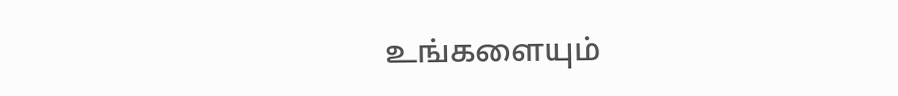உங்களையும்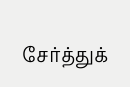சேர்த்துக்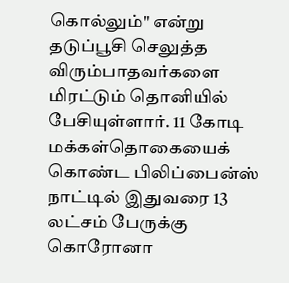கொல்லும்" என்று தடுப்பூசி செலுத்த விரும்பாதவர்களை மிரட்டும் தொனியில் பேசியுள்ளார். 11 கோடி மக்கள்தொகையைக் கொண்ட பிலிப்பைன்ஸ் நாட்டில் இதுவரை 13 லட்சம் பேருக்கு கொரோனா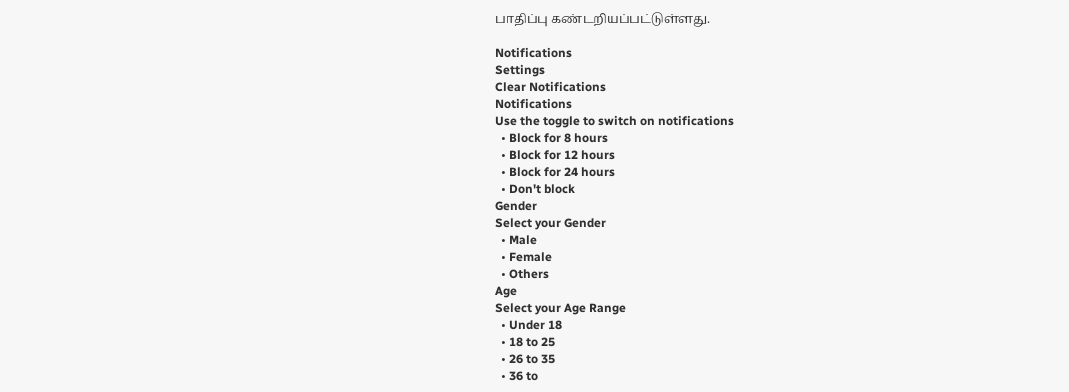பாதிப்பு கண்டறியப்பட்டுள்ளது.

Notifications
Settings
Clear Notifications
Notifications
Use the toggle to switch on notifications
  • Block for 8 hours
  • Block for 12 hours
  • Block for 24 hours
  • Don't block
Gender
Select your Gender
  • Male
  • Female
  • Others
Age
Select your Age Range
  • Under 18
  • 18 to 25
  • 26 to 35
  • 36 to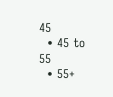45
  • 45 to 55
  • 55+